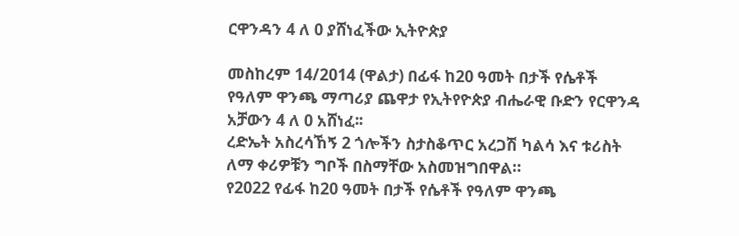ርዋንዳን 4 ለ 0 ያሸነፈችው ኢትዮጵያ

መስከረም 14/2014 (ዋልታ) በፊፋ ከ20 ዓመት በታች የሴቶች የዓለም ዋንጫ ማጣሪያ ጨዋታ የኢትየዮጵያ ብሔራዊ ቡድን የርዋንዳ አቻውን 4 ለ 0 አሸነፈ፡፡
ረድኤት አስረሳኸኝ 2 ጎሎችን ስታስቆጥር አረጋሽ ካልሳ እና ቱሪስት ለማ ቀሪዎቹን ግቦች በስማቸው አስመዝግበዋል።
የ2022 የፊፋ ከ20 ዓመት በታች የሴቶች የዓለም ዋንጫ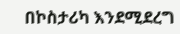በኮስታሪካ እንደሚደረግ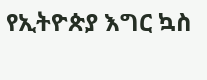የኢትዮጵያ እግር ኳስ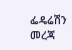ፌዴሬሽን መረጃ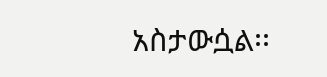አስታውሷል፡፡